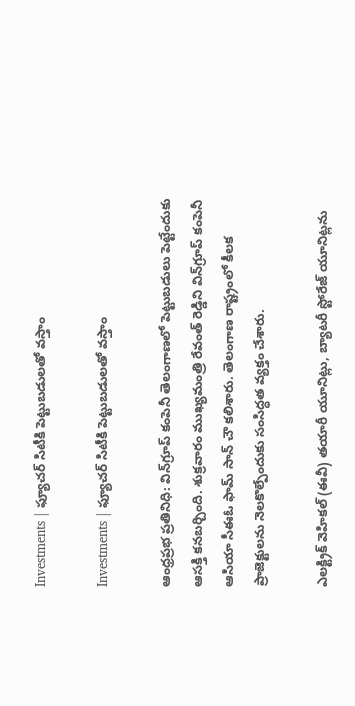Investments | ఫ్యూచర్‌ సిటీకి పెట్టుబడులతో వస్తాం

Investments | ఫ్యూచర్‌ సిటీకి పెట్టుబడులతో వస్తాం

ఆంధ్రప్రభ ప్రతినిధి: విన్‌గ్రూప్‌ కంపెనీ తెలంగాణలో పెట్టుబడులు పెట్టేందుకు ఆసక్తి కనబర్చింది. శుక్రవారం ముఖ్యమంత్రి రేవంత్‌ రెడ్డిని విన్‌గ్రూప్‌ కంపెనీ ఆసియా సీఈఓ ఫామ్‌ సాన్‌ చౌ కలిశారు. తెలంగాణ రాష్ట్రంలో కీలక ప్రాజెక్టులను నెలకొల్పేందుకు సంసిద్ధత వ్యక్తం చేశారు.

ఎలక్ట్రిక్ వెహికల్‌ (ఈవీ) తయారీ యూనిట్లు, బ్యాటరీ స్టోరేజ్‌ యూనిట్లను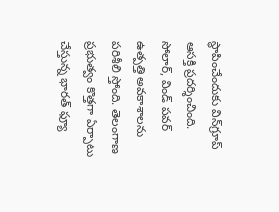స్థాపించేందుకు విన్‌గ్రూప్‌ ఆసక్తి ప్రదర్శించింది. సోలార్‌, విండ్‌ పవర్‌ ఉత్పత్తి అవకాశాలను పరిశీలి స్తోంది. తెలంగాణ ప్రభుత్వం కొత్తగా ఏర్పాటు చేస్తున్న భారత్‌ ఫ్యూ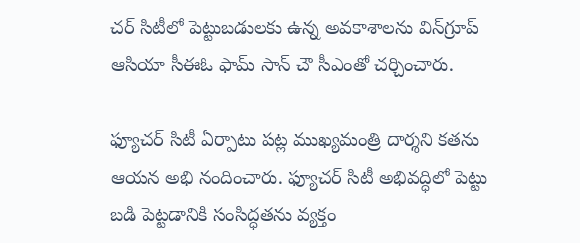చర్‌ సిటీలో పెట్టుబడులకు ఉన్న అవకాశాలను విన్‌గ్రూప్‌ ఆసియా సీఈఓ ఫామ్‌ సాన్‌ చౌ సీఎంతో చర్చించారు.

ఫ్యూచర్‌ సిటీ ఏర్పాటు పట్ల ముఖ్యమంత్రి దార్శని కతను ఆయన అభి నందించారు. ఫ్యూచర్‌ సిటీ అభివద్ధిలో పెట్టు బడి పెట్టడానికి సంసిద్ధతను వ్యక్తం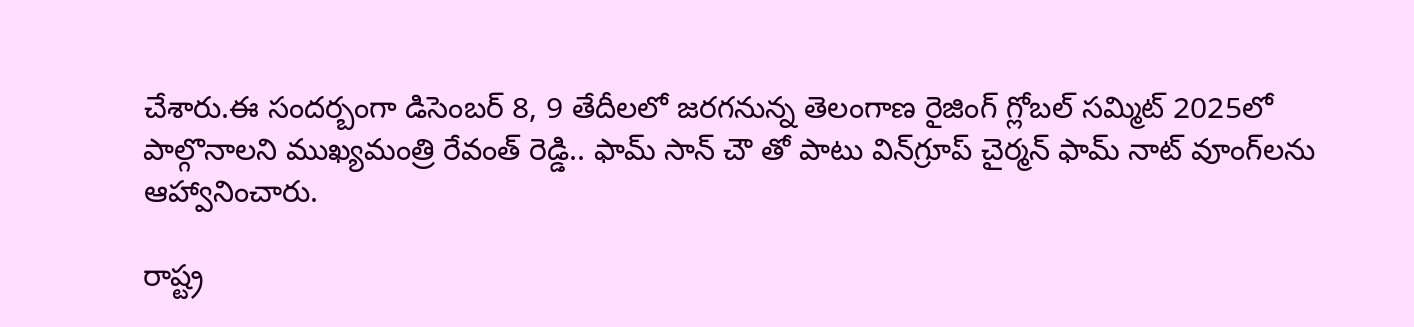చేశారు.ఈ సందర్బంగా డిసెంబర్ 8, 9 తేదీలలో జరగనున్న తెలంగాణ రైజింగ్‌ గ్లోబల్‌ సమ్మిట్‌ 2025లో పాల్గొనాలని ముఖ్యమంత్రి రేవంత్‌ రెడ్డి.. ఫామ్‌ సాన్‌ చౌ తో పాటు విన్‌గ్రూప్‌ చైర్మన్‌ ఫామ్‌ నాట్‌ వూంగ్‌లను ఆహ్వానించారు.

రాష్ట్ర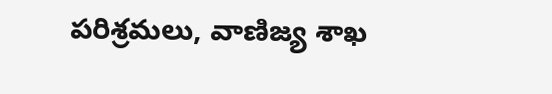పరిశ్రమలు, వాణిజ్య శాఖ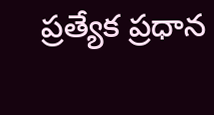ప్రత్యేక ప్రధాన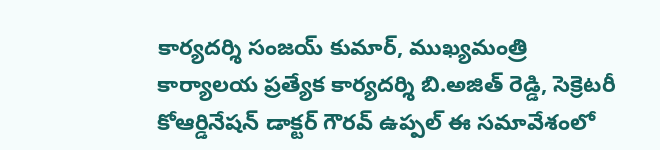కార్యదర్శి సంజయ్‌ కుమార్‌, ముఖ్యమంత్రి కార్యాలయ ప్రత్యేక కార్యదర్శి బి.అజిత్‌ రెడ్డి, సెక్రెటరీ కోఆర్డినేషన్‌ డాక్టర్‌ గౌరవ్‌ ఉప్పల్‌ ఈ సమావేశంలో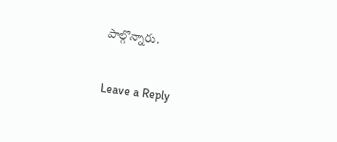పాల్గొన్నారు.

Leave a Reply